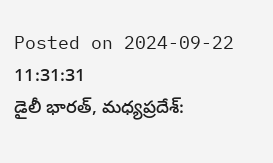Posted on 2024-09-22 11:31:31
డైలీ భారత్, మధ్యప్రదేశ్: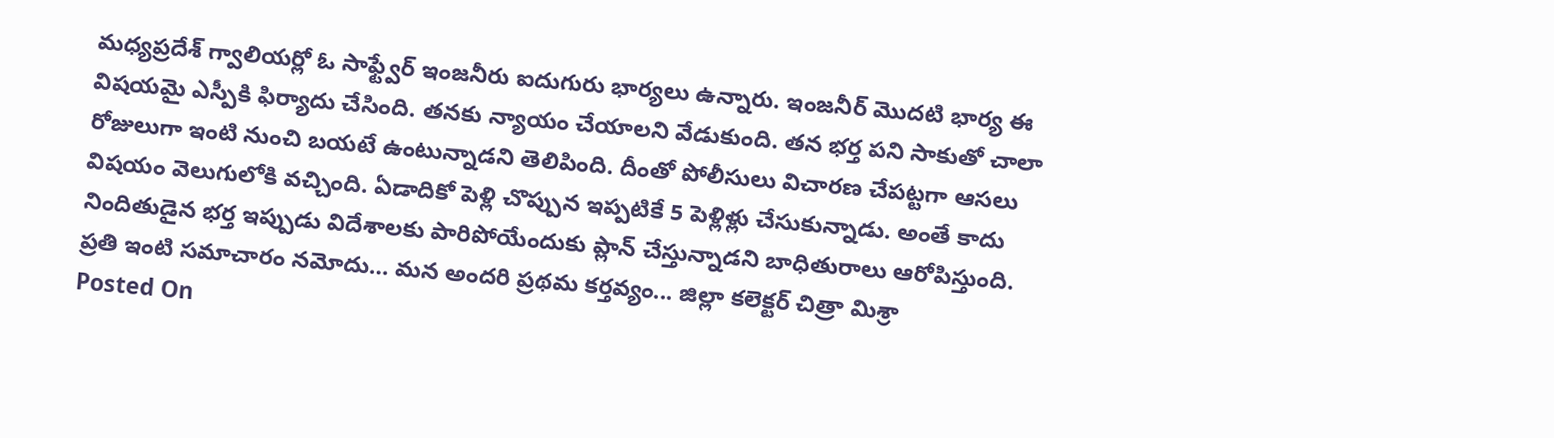మధ్యప్రదేశ్ గ్వాలియర్లో ఓ సాఫ్ట్వేర్ ఇంజనీరు ఐదుగురు భార్యలు ఉన్నారు. ఇంజనీర్ మొదటి భార్య ఈ విషయమై ఎస్పీకి ఫిర్యాదు చేసింది. తనకు న్యాయం చేయాలని వేడుకుంది. తన భర్త పని సాకుతో చాలా రోజులుగా ఇంటి నుంచి బయటే ఉంటున్నాడని తెలిపింది. దీంతో పోలీసులు విచారణ చేపట్టగా ఆసలు విషయం వెలుగులోకి వచ్చింది. ఏడాదికో పెళ్లి చొప్పున ఇప్పటికే 5 పెళ్లిళ్లు చేసుకున్నాడు. అంతే కాదు నిందితుడైన భర్త ఇప్పుడు విదేశాలకు పారిపోయేందుకు ప్లాన్ చేస్తున్నాడని బాధితురాలు ఆరోపిస్తుంది.
ప్రతి ఇంటి సమాచారం నమోదు… మన అందరి ప్రథమ కర్తవ్యం... జిల్లా కలెక్టర్ చిత్రా మిశ్రా
Posted On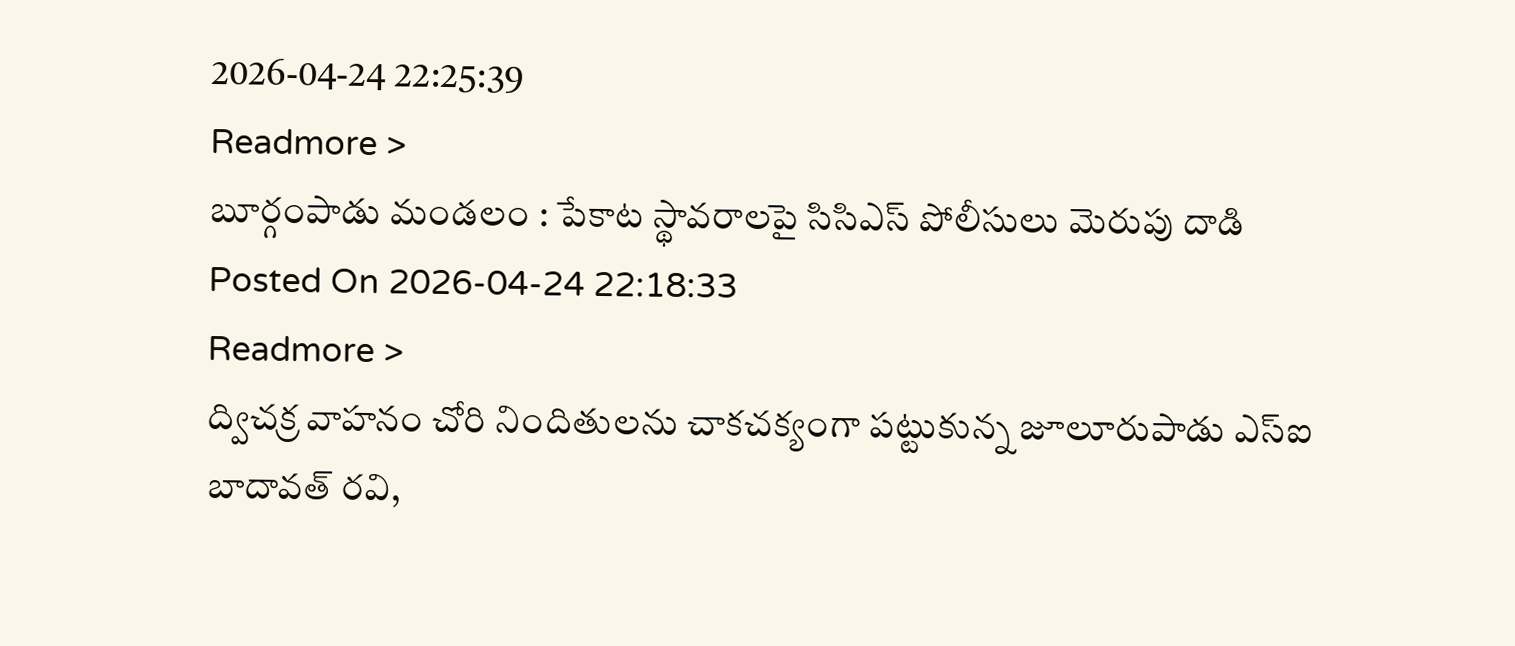2026-04-24 22:25:39
Readmore >
బూర్గంపాడు మండలం : పేకాట స్థావరాలపై సిసిఎస్ పోలీసులు మెరుపు దాడి
Posted On 2026-04-24 22:18:33
Readmore >
ద్విచక్ర వాహనం చోరి నిందితులను చాకచక్యంగా పట్టుకున్న జూలూరుపాడు ఎస్ఐ బాదావత్ రవి,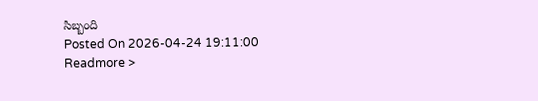సిబ్బంది
Posted On 2026-04-24 19:11:00
Readmore >